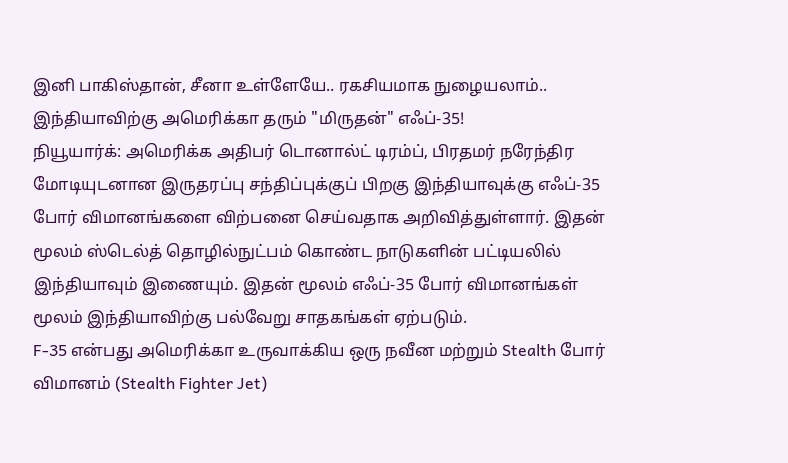இனி பாகிஸ்தான், சீனா உள்ளேயே.. ரகசியமாக நுழையலாம்.. இந்தியாவிற்கு அமெரிக்கா தரும் "மிருதன்" எஃப்-35!
நியூயார்க்: அமெரிக்க அதிபர் டொனால்ட் டிரம்ப், பிரதமர் நரேந்திர மோடியுடனான இருதரப்பு சந்திப்புக்குப் பிறகு இந்தியாவுக்கு எஃப்-35 போர் விமானங்களை விற்பனை செய்வதாக அறிவித்துள்ளார். இதன் மூலம் ஸ்டெல்த் தொழில்நுட்பம் கொண்ட நாடுகளின் பட்டியலில் இந்தியாவும் இணையும். இதன் மூலம் எஃப்-35 போர் விமானங்கள் மூலம் இந்தியாவிற்கு பல்வேறு சாதகங்கள் ஏற்படும்.
F-35 என்பது அமெரிக்கா உருவாக்கிய ஒரு நவீன மற்றும் Stealth போர் விமானம் (Stealth Fighter Jet)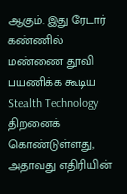ஆகும். இது ரேடார் கண்ணில் மண்ணை தூவி பயணிக்க கூடிய Stealth Technology திறனைக் கொண்டுள்ளது, அதாவது எதிரியின்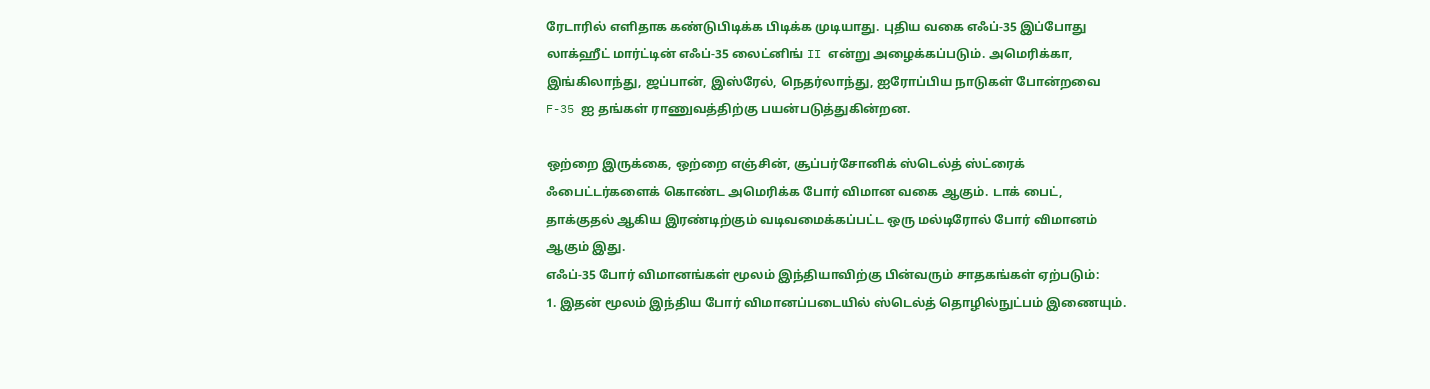ரேடாரில் எளிதாக கண்டுபிடிக்க பிடிக்க முடியாது. புதிய வகை எஃப்-35 இப்போது லாக்ஹீட் மார்ட்டின் எஃப்-35 லைட்னிங் II என்று அழைக்கப்படும். அமெரிக்கா, இங்கிலாந்து, ஜப்பான், இஸ்ரேல், நெதர்லாந்து, ஐரோப்பிய நாடுகள் போன்றவை F-35 ஐ தங்கள் ராணுவத்திற்கு பயன்படுத்துகின்றன.

ஒற்றை இருக்கை, ஒற்றை எஞ்சின், சூப்பர்சோனிக் ஸ்டெல்த் ஸ்ட்ரைக் ஃபைட்டர்களைக் கொண்ட அமெரிக்க போர் விமான வகை ஆகும். டாக் பைட், தாக்குதல் ஆகிய இரண்டிற்கும் வடிவமைக்கப்பட்ட ஒரு மல்டிரோல் போர் விமானம் ஆகும் இது.
எஃப்-35 போர் விமானங்கள் மூலம் இந்தியாவிற்கு பின்வரும் சாதகங்கள் ஏற்படும்:
1. இதன் மூலம் இந்திய போர் விமானப்படையில் ஸ்டெல்த் தொழில்நுட்பம் இணையும்.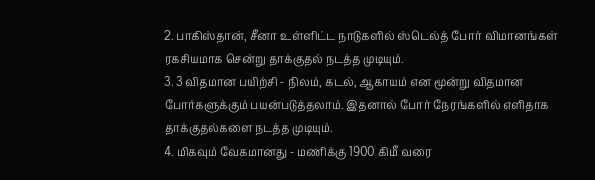2. பாகிஸ்தான், சீனா உள்ளிட்ட நாடுகளில் ஸ்டெல்த் போர் விமானங்கள் ரகசியமாக சென்று தாக்குதல் நடத்த முடியும்.
3. 3 விதமான பயிற்சி - நிலம், கடல், ஆகாயம் என மூன்று விதமான போர்களுக்கும் பயன்படுத்தலாம். இதனால் போர் நேரங்களில் எளிதாக தாக்குதல்களை நடத்த முடியும்.
4. மிகவும் வேகமானது - மணிக்கு 1900 கிமீ வரை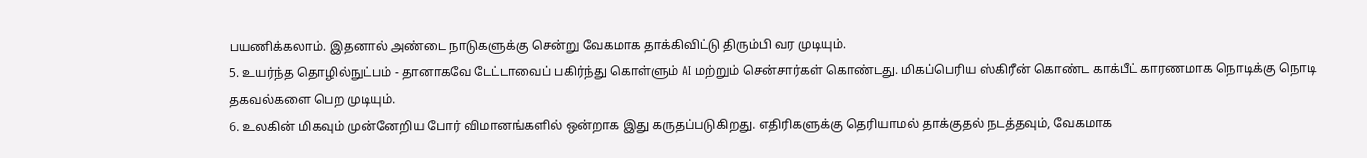பயணிக்கலாம். இதனால் அண்டை நாடுகளுக்கு சென்று வேகமாக தாக்கிவிட்டு திரும்பி வர முடியும்.
5. உயர்ந்த தொழில்நுட்பம் - தானாகவே டேட்டாவைப் பகிர்ந்து கொள்ளும் AI மற்றும் சென்சார்கள் கொண்டது. மிகப்பெரிய ஸ்கிரீன் கொண்ட காக்பீட் காரணமாக நொடிக்கு நொடி தகவல்களை பெற முடியும்.
6. உலகின் மிகவும் முன்னேறிய போர் விமானங்களில் ஒன்றாக இது கருதப்படுகிறது. எதிரிகளுக்கு தெரியாமல் தாக்குதல் நடத்தவும், வேகமாக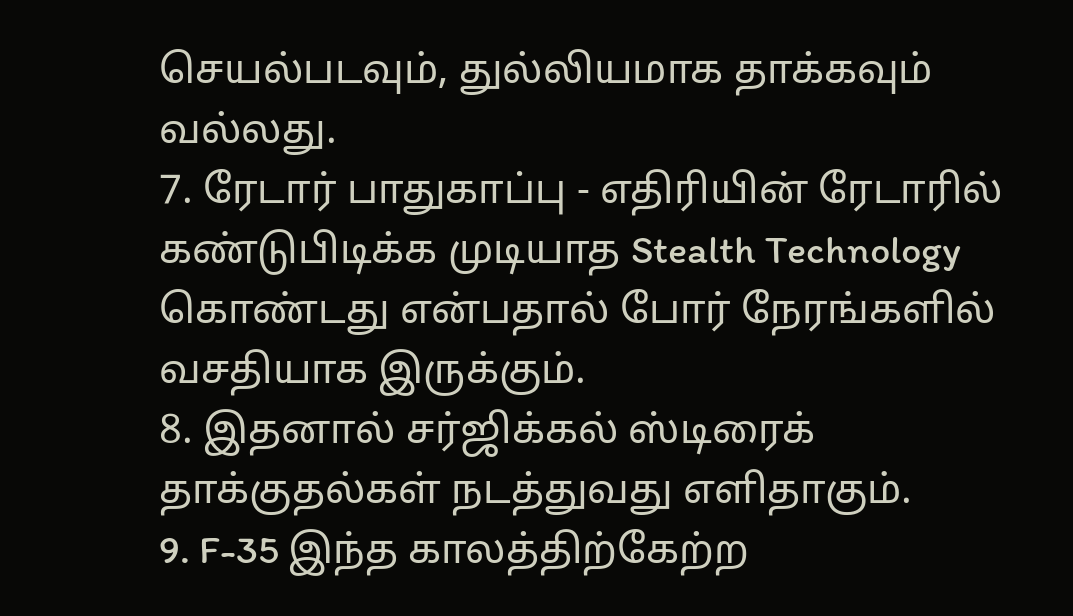செயல்படவும், துல்லியமாக தாக்கவும் வல்லது.
7. ரேடார் பாதுகாப்பு - எதிரியின் ரேடாரில் கண்டுபிடிக்க முடியாத Stealth Technology கொண்டது என்பதால் போர் நேரங்களில் வசதியாக இருக்கும்.
8. இதனால் சர்ஜிக்கல் ஸ்டிரைக் தாக்குதல்கள் நடத்துவது எளிதாகும்.
9. F-35 இந்த காலத்திற்கேற்ற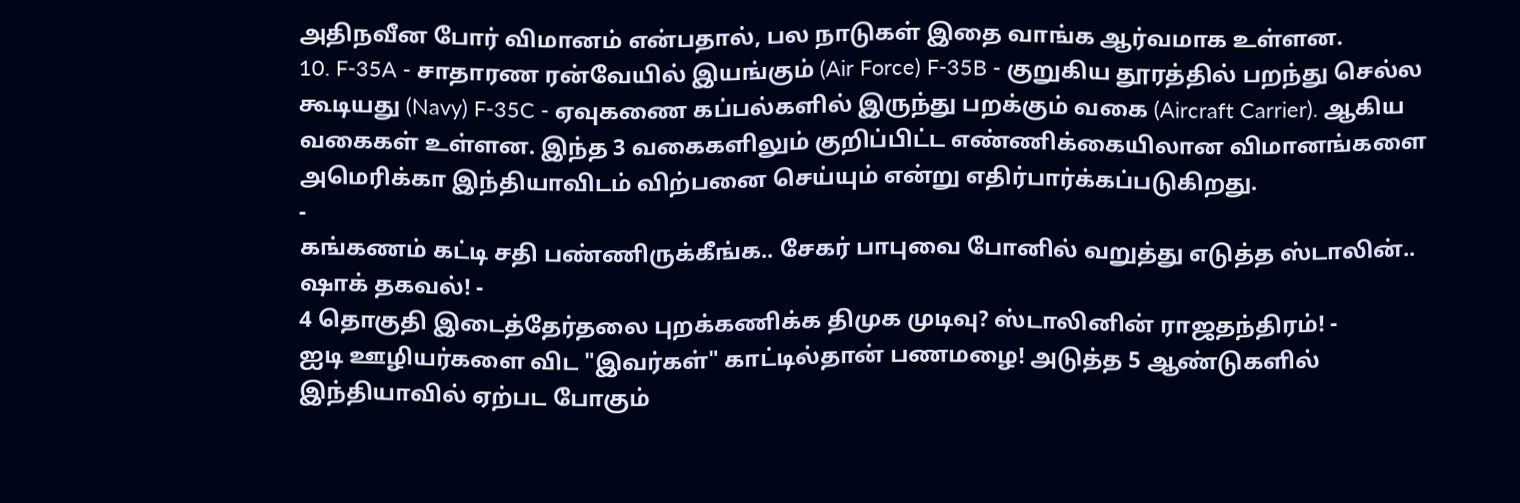அதிநவீன போர் விமானம் என்பதால், பல நாடுகள் இதை வாங்க ஆர்வமாக உள்ளன.
10. F-35A - சாதாரண ரன்வேயில் இயங்கும் (Air Force) F-35B - குறுகிய தூரத்தில் பறந்து செல்ல கூடியது (Navy) F-35C - ஏவுகணை கப்பல்களில் இருந்து பறக்கும் வகை (Aircraft Carrier). ஆகிய வகைகள் உள்ளன. இந்த 3 வகைகளிலும் குறிப்பிட்ட எண்ணிக்கையிலான விமானங்களை அமெரிக்கா இந்தியாவிடம் விற்பனை செய்யும் என்று எதிர்பார்க்கப்படுகிறது.
-
கங்கணம் கட்டி சதி பண்ணிருக்கீங்க.. சேகர் பாபுவை போனில் வறுத்து எடுத்த ஸ்டாலின்.. ஷாக் தகவல்! -
4 தொகுதி இடைத்தேர்தலை புறக்கணிக்க திமுக முடிவு? ஸ்டாலினின் ராஜதந்திரம்! -
ஐடி ஊழியர்களை விட "இவர்கள்" காட்டில்தான் பணமழை! அடுத்த 5 ஆண்டுகளில் இந்தியாவில் ஏற்பட போகும்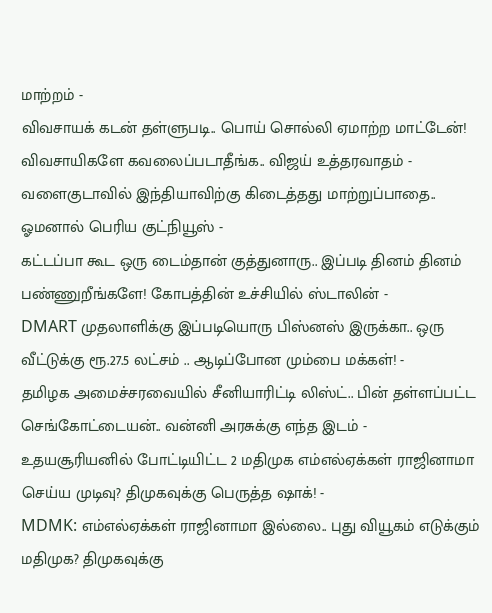மாற்றம் -
விவசாயக் கடன் தள்ளுபடி.. பொய் சொல்லி ஏமாற்ற மாட்டேன்! விவசாயிகளே கவலைப்படாதீங்க.. விஜய் உத்தரவாதம் -
வளைகுடாவில் இந்தியாவிற்கு கிடைத்தது மாற்றுப்பாதை.. ஓமனால் பெரிய குட்நியூஸ் -
கட்டப்பா கூட ஒரு டைம்தான் குத்துனாரு.. இப்படி தினம் தினம் பண்ணுறீங்களே! கோபத்தின் உச்சியில் ஸ்டாலின் -
DMART முதலாளிக்கு இப்படியொரு பிஸ்னஸ் இருக்கா.. ஒரு வீட்டுக்கு ரூ.27.5 லட்சம் .. ஆடிப்போன மும்பை மக்கள்! -
தமிழக அமைச்சரவையில் சீனியாரிட்டி லிஸ்ட்.. பின் தள்ளப்பட்ட செங்கோட்டையன்.. வன்னி அரசுக்கு எந்த இடம் -
உதயசூரியனில் போட்டியிட்ட 2 மதிமுக எம்எல்ஏக்கள் ராஜினாமா செய்ய முடிவு? திமுகவுக்கு பெருத்த ஷாக்! -
MDMK: எம்எல்ஏக்கள் ராஜினாமா இல்லை.. புது வியூகம் எடுக்கும் மதிமுக? திமுகவுக்கு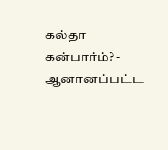கல்தா கன்பார்ம்? -
ஆனானப்பட்ட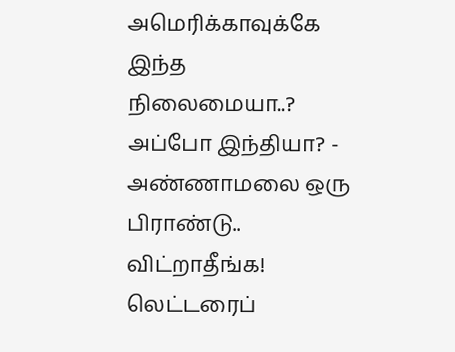அமெரிக்காவுக்கே இந்த நிலைமையா..? அப்போ இந்தியா? -
அண்ணாமலை ஒரு பிராண்டு.. விட்றாதீங்க! லெட்டரைப்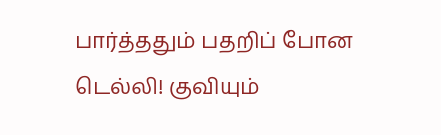பார்த்ததும் பதறிப் போன டெல்லி! குவியும்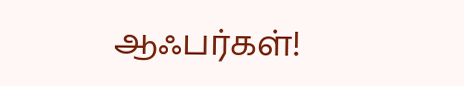ஆஃபர்கள்!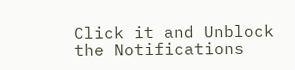Click it and Unblock the Notifications